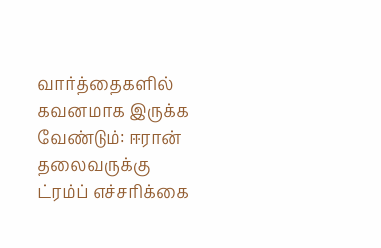வார்த்தைகளில் கவனமாக இருக்க வேண்டும்: ஈரான் தலைவருக்கு ட்ரம்ப் எச்சரிக்கை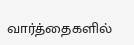வார்த்தைகளில்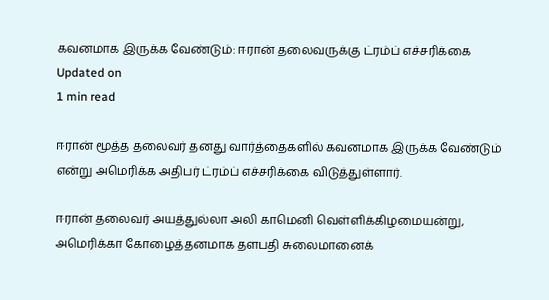கவனமாக இருக்க வேண்டும்: ஈரான் தலைவருக்கு ட்ரம்ப் எச்சரிக்கை
Updated on
1 min read

ஈரான் மூத்த தலைவர் தனது வார்த்தைகளில் கவனமாக இருக்க வேண்டும் என்று அமெரிக்க அதிபர் ட்ரம்ப் எச்சரிக்கை விடுத்துள்ளார்.

ஈரான் தலைவர் அயத்துல்லா அலி காமெனி வெள்ளிக்கிழமையன்று, அமெரிக்கா கோழைத்தனமாக தளபதி சுலைமானைக்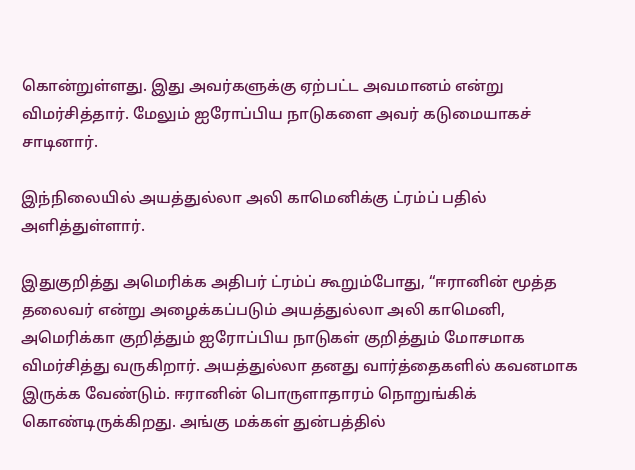கொன்றுள்ளது. இது அவர்களுக்கு ஏற்பட்ட அவமானம் என்று விமர்சித்தார். மேலும் ஐரோப்பிய நாடுகளை அவர் கடுமையாகச் சாடினார்.

இந்நிலையில் அயத்துல்லா அலி காமெனிக்கு ட்ரம்ப் பதில் அளித்துள்ளார்.

இதுகுறித்து அமெரிக்க அதிபர் ட்ரம்ப் கூறும்போது, “ஈரானின் மூத்த தலைவர் என்று அழைக்கப்படும் அயத்துல்லா அலி காமெனி, அமெரிக்கா குறித்தும் ஐரோப்பிய நாடுகள் குறித்தும் மோசமாக விமர்சித்து வருகிறார். அயத்துல்லா தனது வார்த்தைகளில் கவனமாக இருக்க வேண்டும். ஈரானின் பொருளாதாரம் நொறுங்கிக் கொண்டிருக்கிறது. அங்கு மக்கள் துன்பத்தில்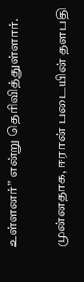உள்ளனர்” என்று தெரிவித்துள்ளார்.

முன்னதாக, ஈரான் படையின் தளபதி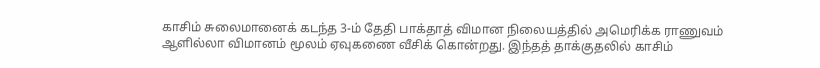காசிம் சுலைமானைக் கடந்த 3-ம் தேதி பாக்தாத் விமான நிலையத்தில் அமெரிக்க ராணுவம் ஆளில்லா விமானம் மூலம் ஏவுகணை வீசிக் கொன்றது. இந்தத் தாக்குதலில் காசிம்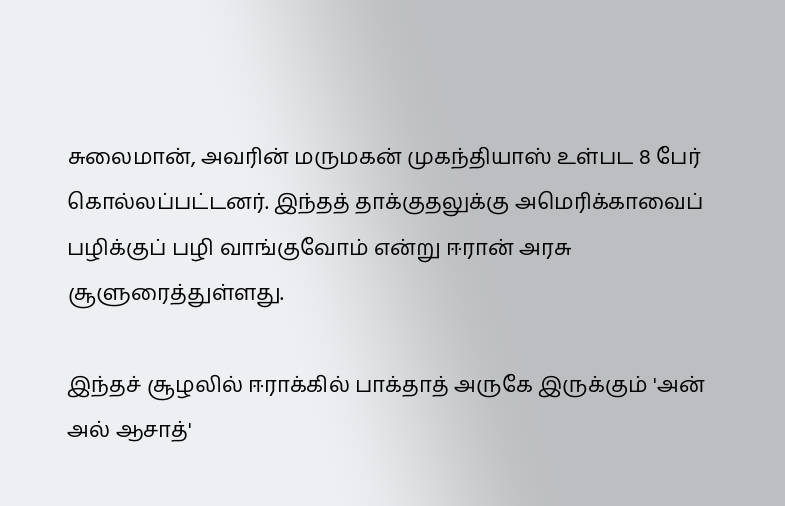சுலைமான், அவரின் மருமகன் முகந்தியாஸ் உள்பட 8 பேர் கொல்லப்பட்டனர். இந்தத் தாக்குதலுக்கு அமெரிக்காவைப் பழிக்குப் பழி வாங்குவோம் என்று ஈரான் அரசு சூளுரைத்துள்ளது.

இந்தச் சூழலில் ஈராக்கில் பாக்தாத் அருகே இருக்கும் 'அன் அல் ஆசாத்'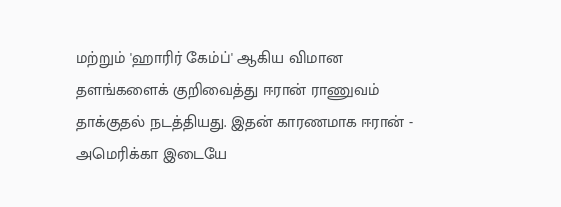மற்றும் 'ஹாரிர் கேம்ப்' ஆகிய விமான தளங்களைக் குறிவைத்து ஈரான் ராணுவம் தாக்குதல் நடத்தியது. இதன் காரணமாக ஈரான் - அமெரிக்கா இடையே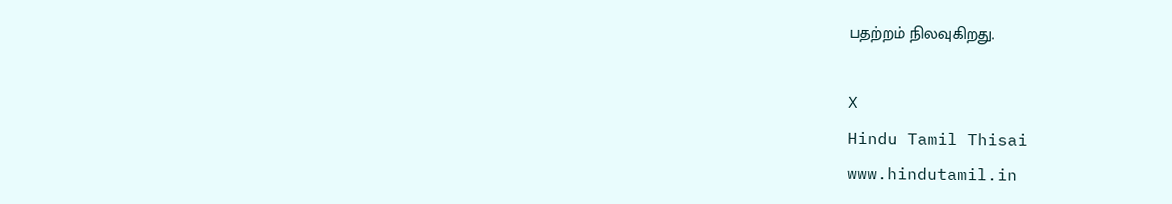பதற்றம் நிலவுகிறது.

X
Hindu Tamil Thisai
www.hindutamil.in